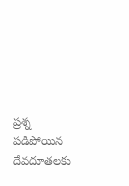ప్రశ్న
పడిపోయిన దేవదూతలకు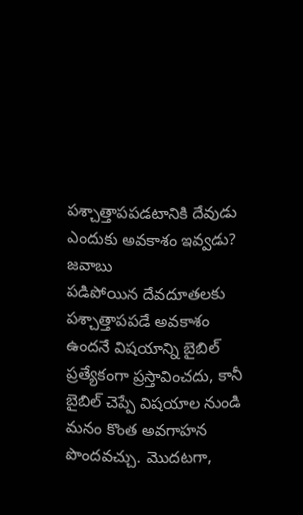పశ్చాత్తాపపడటానికి దేవుడు ఎందుకు అవకాశం ఇవ్వడు?
జవాబు
పడిపోయిన దేవదూతలకు పశ్చాత్తాపపడే అవకాశం ఉందనే విషయాన్ని బైబిల్ ప్రత్యేకంగా ప్రస్తావించదు, కానీ బైబిల్ చెప్పే విషయాల నుండి మనం కొంత అవగాహన పొందవచ్చు. మొదటగా,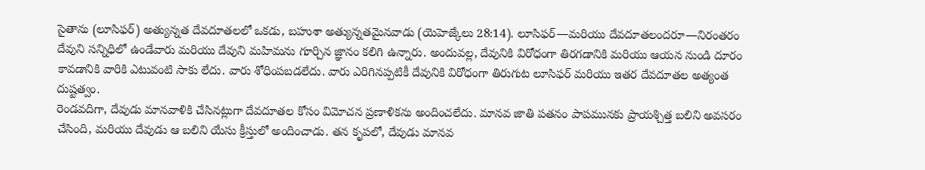సైతాను (లూసిఫర్) అత్యున్నత దేవదూతలలో ఒకడు, బహుశా అత్యున్నతమైనవాడు (యెహెజ్కేలు 28:14). లూసిఫర్—మరియు దేవదూతలందరూ—నిరంతరం దేవుని సన్నిధిలో ఉండేవారు మరియు దేవుని మహిమను గూర్చిన జ్ఞానం కలిగి ఉన్నారు. అందువల్ల, దేవునికి విరోధంగా తిరగడానికి మరియు ఆయన నుండి దూరం కావడానికి వారికి ఎటువంటి సాకు లేదు. వారు శోధింపబడలేదు. వారు ఎరిగినప్పటికీ దేవునికి విరోధంగా తిరుగుట లూసిఫర్ మరియు ఇతర దేవదూతల అత్యంత దుష్టత్వం.
రెండవదిగా, దేవుడు మానవాళికి చేసినట్లుగా దేవదూతల కోసం విమోచన ప్రణాళికను అందించలేదు. మానవ జాతి పతనం పాపమునకు ప్రాయశ్చిత్త బలిని అవసరం చేసింది, మరియు దేవుడు ఆ బలిని యేసు క్రీస్తులో అందించాడు. తన కృపలో, దేవుడు మానవ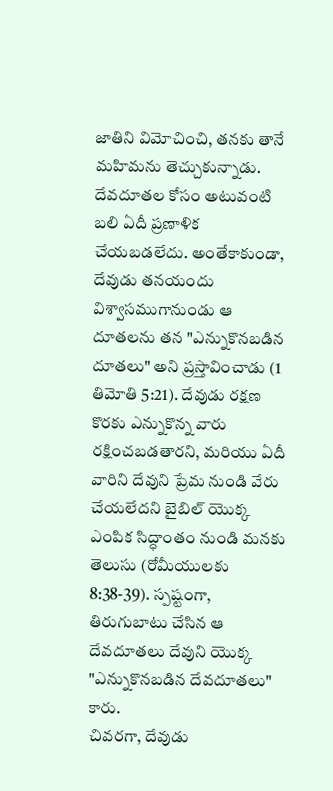జాతిని విమోచించి, తనకు తానే మహిమను తెచ్చుకున్నాడు.
దేవదూతల కోసం అటువంటి బలి ఏదీ ప్రణాళిక చేయబడలేదు. అంతేకాకుండా, దేవుడు తనయందు విశ్వాసముగానుండు ఆ దూతలను తన "ఎన్నుకొనబడిన దూతలు" అని ప్రస్తావించాడు (1 తిమోతి 5:21). దేవుడు రక్షణ కొరకు ఎన్నుకొన్న వారు రక్షించబడతారని, మరియు ఏదీ వారిని దేవుని ప్రేమ నుండి వేరు చేయలేదని బైబిల్ యొక్క ఎంపిక సిద్ధాంతం నుండి మనకు తెలుసు (రోమీయులకు 8:38-39). స్పష్టంగా, తిరుగుబాటు చేసిన ఆ దేవదూతలు దేవుని యొక్క "ఎన్నుకొనబడిన దేవదూతలు" కారు.
చివరగా, దేవుడు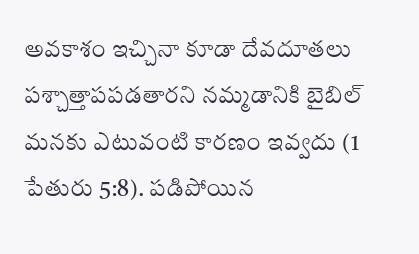అవకాశం ఇచ్చినా కూడా దేవదూతలు పశ్చాత్తాపపడతారని నమ్మడానికి బైబిల్ మనకు ఎటువంటి కారణం ఇవ్వదు (1 పేతురు 5:8). పడిపోయిన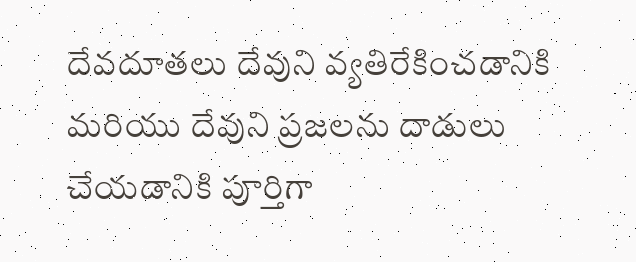దేవదూతలు దేవుని వ్యతిరేకించడానికి మరియు దేవుని ప్రజలను దాడులు చేయడానికి పూర్తిగా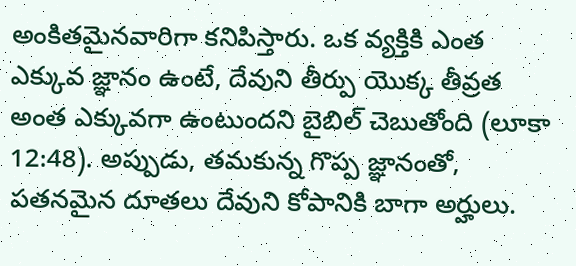అంకితమైనవారిగా కనిపిస్తారు. ఒక వ్యక్తికి ఎంత ఎక్కువ జ్ఞానం ఉంటే, దేవుని తీర్పు యొక్క తీవ్రత అంత ఎక్కువగా ఉంటుందని బైబిల్ చెబుతోంది (లూకా 12:48). అప్పుడు, తమకున్న గొప్ప జ్ఞానంతో, పతనమైన దూతలు దేవుని కోపానికి బాగా అర్హులు.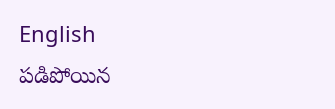English
పడిపోయిన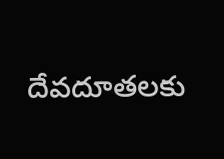దేవదూతలకు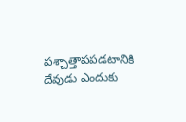పశ్చాత్తాపపడటానికి దేవుడు ఎందుకు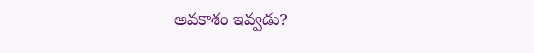అవకాశం ఇవ్వడు?